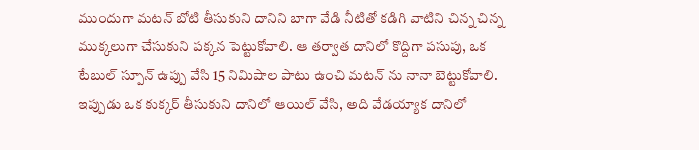ముందుగా మటన్ బోటి తీసుకుని దానిని బాగా వేడి నీటితో కడిగి వాటిని చిన్న చిన్న ముక్కలుగా చేసుకుని పక్కన పెట్టుకోవాలి. ఆ తర్వాత దానిలో కొద్దిగా పసుపు, ఒక టేబుల్ స్పూన్ ఉప్పు వేసి 15 నిమిషాల పాటు ఉంచి మటన్ ను నానా బెట్టుకోవాలి.
ఇప్పుడు ఒక కుక్కర్ తీసుకుని దానిలో ఆయిల్ వేసి, అది వేడయ్యాక దానిలో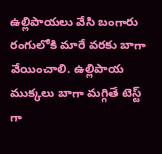ఉల్లిపాయలు వేసి బంగారు రంగులోకి మారే వరకు బాగా వేయించాలి. ఉల్లిపాయ ముక్కలు బాగా మగ్గితే టెస్ట్ గా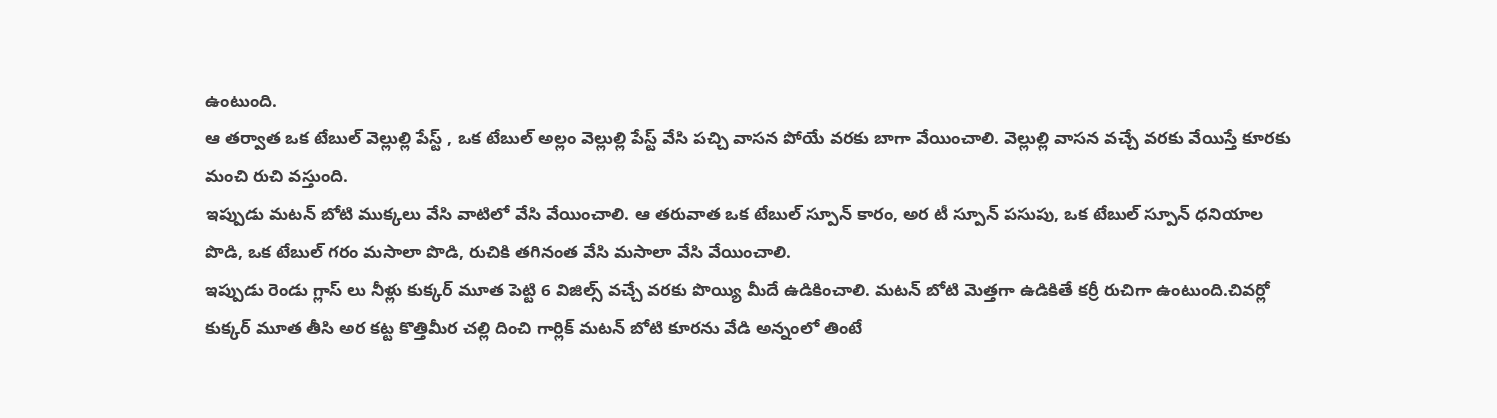ఉంటుంది.
ఆ తర్వాత ఒక టేబుల్ వెల్లుల్లి పేస్ట్ , ఒక టేబుల్ అల్లం వెల్లుల్లి పేస్ట్ వేసి పచ్చి వాసన పోయే వరకు బాగా వేయించాలి. వెల్లుల్లి వాసన వచ్చే వరకు వేయిస్తే కూరకు మంచి రుచి వస్తుంది.
ఇప్పుడు మటన్ బోటి ముక్కలు వేసి వాటిలో వేసి వేయించాలి. ఆ తరువాత ఒక టేబుల్ స్పూన్ కారం, అర టీ స్పూన్ పసుపు, ఒక టేబుల్ స్పూన్ ధనియాల పొడి, ఒక టేబుల్ గరం మసాలా పొడి, రుచికి తగినంత వేసి మసాలా వేసి వేయించాలి.
ఇప్పుడు రెండు గ్లాస్ లు నీళ్లు కుక్కర్ మూత పెట్టి 6 విజిల్స్ వచ్చే వరకు పొయ్యి మీదే ఉడికించాలి. మటన్ బోటి మెత్తగా ఉడికితే కర్రీ రుచిగా ఉంటుంది.చివర్లో కుక్కర్ మూత తీసి అర కట్ట కొత్తిమీర చల్లి దించి గార్లిక్ మటన్ బోటి కూరను వేడి అన్నంలో తింటే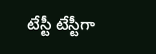టేస్టీ టేస్టీగా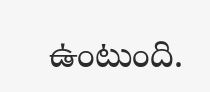ఉంటుంది.